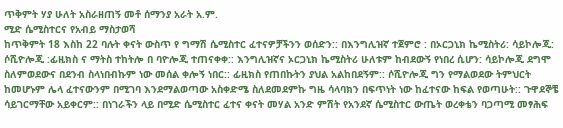ጥቅምት ሃያ ሁለት አስራዘጠኝ መቶ ሰማንያ አራት አ.ም.
ሚድ ሴሚስተርና የአብይ ማስታወሻ
ከጥቅምት 18 እስከ 22 ባሉት ቀናት ውስጥ የ ግማሽ ሴሚስተር ፈተናዎቻችንን ወሰድን:: በእንግሊዝኛ ተጀምሮ : በኦርጋኒክ ኬሚስትሪ: ሳይኮሎጂ: ሶሺዮሎጂ :ፊዚክስ ና ማትስ ተከትሎ በ ባዮሎጂ ተጠናቀቀ:: እንግሊዝኛና ኦርጋኒክ ኬሚስትሪ ሁለቱም ከብደውኝ የነበረ ሲሆን: ሳይኮሎጂ ደግሞ ስለምወደውና በደንብ ስላነበብኩም ነው መሰል ቀሎኝ ነበር:: ፊዚክስ የጠበኩትን ያህል አልከበደኝም:: ሶሺዮሎጂ ግን የማልወደው ትምህርት ከመሆኑም ሌላ ፈተናውንም በሚገባ እንደማልወጣው አስቀድሜ ስለደመደምኩ ግዜ ሳላባክን በፍጥነት ነው ከፈተናው ከፍል የወጣሁት:: ጉዋደኞቼ ሳይገርማቸው አይቀርም:: በነገራችን ላይ በሚድ ሴሚስተር ፈተና ቀናት መሃል አንድ ምሽት የአንደኛ ሴሚስተር ውጤት ወረቀቴን ባጋጣሚ መፃሕፍ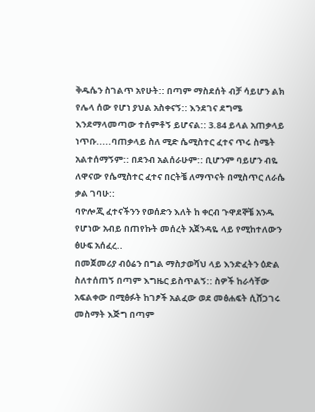ቅዱሴን ስገልጥ አየሁት:: በጣም ማስደሰት ብቻ ሳይሆን ልክ የሌላ ሰው የሆነ ያህል አስቀናኝ:: እንደገና ደግሜ እንደማላመጣው ተሰምቶኝ ይሆናል:: 3.84 ይላል አጠቃላይ ነጥቡ.....ባጠቃላይ ስለ ሚድ ሴሚስተር ፈተና ጥሩ ስሜት አልተሰማኝም:: በደንብ አልሰራሁም:: ቢሆንም ባይሆን ብዬ ለዋናው የሴሚስተር ፈተና በርትቼ ለማጥናት በሚስጥር ለራሴ ቃል ገባሁ::
ባዮሎጂ ፈተናችንን የወሰድን እለት ከ ቀርብ ጉዋደኞቼ አንዱ የሆነው አብይ በጠየኩት መሰረት አጀንዳዬ ላይ የሚከተለውን ፅሁፍ አሰፈረ..
በመጀመሪያ ብዕሬን በግል ማስታወሻህ ላይ እንድፈትን ዕድል ስለተሰጠኝ በጣም እግዜር ይስጥልኝ:: ስዎች ከራሳቸው አፍልቀው በሚፅፉት ከገፆች አልፈው ወደ መፅሐፍት ሲሸጋገሩ መስማት እጅግ በጣም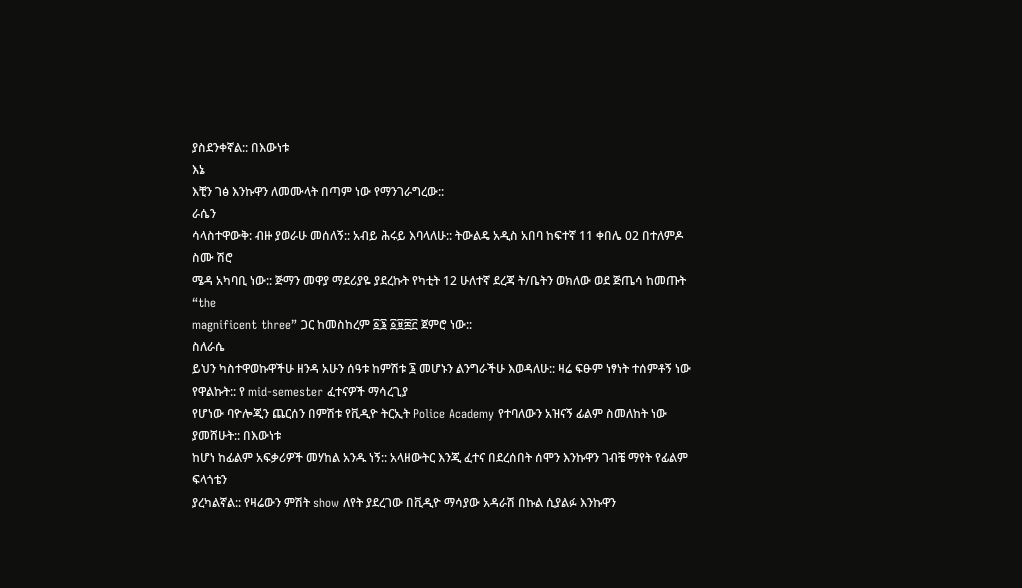ያስደንቀኛል:: በእውነቱ
እኔ
እቺን ገፅ እንኩዋን ለመሙላት በጣም ነው የማንገራግረው::
ራሴን
ሳላስተዋውቅ: ብዙ ያወራሁ መሰለኝ:: አብይ ሕሩይ እባላለሁ:: ትውልዴ አዲስ አበባ ከፍተኛ 11 ቀበሌ 02 በተለምዶ ስሙ ሽሮ
ሜዳ አካባቢ ነው:: ጅማን መዋያ ማደሪያዬ ያደረኩት የካቲት 12 ሁለተኛ ደረጃ ት/ቤትን ወክለው ወደ ጅጤሳ ከመጡት “the
magnificent three” ጋር ከመስከረም ፩፮ ፩፱፰፫ ጀምሮ ነው::
ስለራሴ
ይህን ካስተዋወኩዋችሁ ዘንዳ አሁን ሰዓቱ ከምሽቱ ፮ መሆኑን ልንግራችሁ እወዳለሁ:: ዛሬ ፍፁም ነፃነት ተሰምቶኝ ነው የዋልኩት:: የ mid-semester ፈተናዎች ማሳረጊያ
የሆነው ባዮሎጂን ጨርሰን በምሽቱ የቪዲዮ ትርኢት Police Academy የተባለውን አዝናኝ ፊልም ስመለከት ነው ያመሸሁት:: በእውነቱ
ከሆነ ከፊልም አፍቃሪዎች መሃከል አንዱ ነኝ:: አላዘውትር እንጂ ፈተና በደረሰበት ሰሞን እንኩዋን ገብቼ ማየት የፊልም ፍላጎቴን
ያረካልኛል:: የዛሬውን ምሽት show ለየት ያደረገው በቪዲዮ ማሳያው አዳራሽ በኩል ሲያልፉ እንኩዋን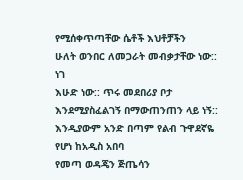የሚሰቀጥጣቸው ሴቶች እህቶቻችን
ሁለት ወንበር ለመጋራት መብቃታቸው ነው::
ነገ
እሁድ ነው:: ጥሩ መደበሪያ ቦታ እንደሚያስፈልገኝ በማውጠንጠን ላይ ነኝ:: እንዲያውም አንድ በጣም የልብ ጉዋደኛዬ የሆነ ከአዲስ አበባ
የመጣ ወዳጄን ጅጤሳን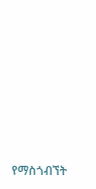የማስጎብኘት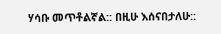ሃሳቡ መጥቶልኛል:: በዚሁ እሰናበታለሁ::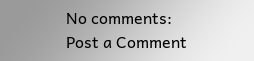No comments:
Post a Comment